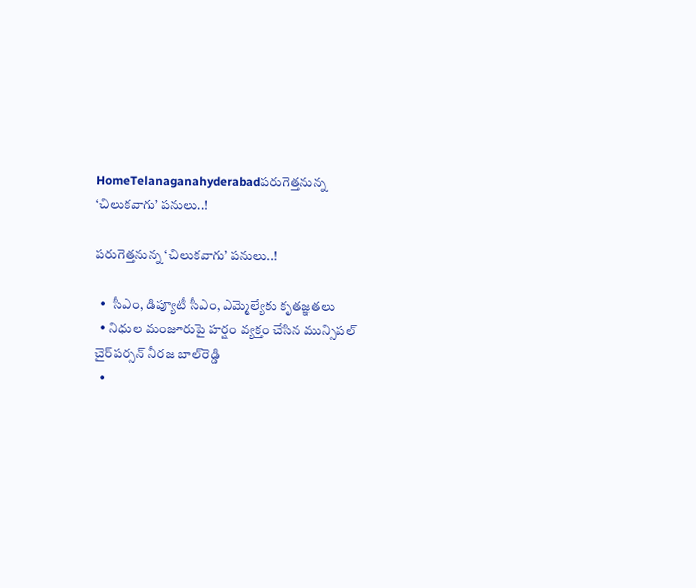HomeTelanaganahyderabadపరుగెత్తనున్న ‘చిలుకవాగు’ పనులు..!

పరుగెత్తనున్న ‘చిలుకవాగు’ పనులు..!

  •  సీఎం, డిప్యూటీ సీఎం, ఎమ్మెల్యేకు కృతజ్ఞతలు
  • నిధుల మంజూరుపై హర్షం వ్యక్తం చేసిన మున్సిపల్ చైర్‌పర్సన్ నీరజ బాల్‌రెడ్డి
  •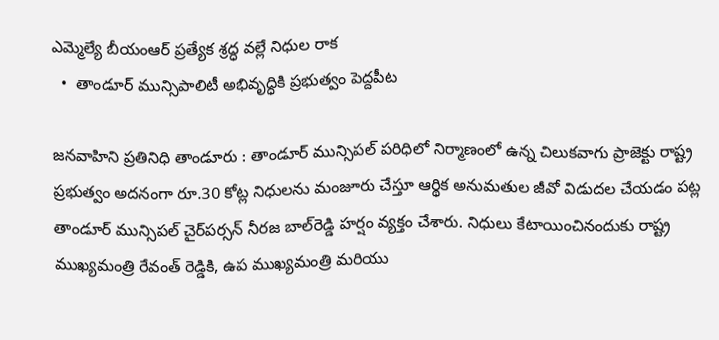ఎమ్మెల్యే బీయంఆర్ ప్రత్యేక శ్రద్ధ వల్లే నిధుల రాక
  •  తాండూర్ మున్సిపాలిటీ అభివృద్ధికి ప్రభుత్వం పెద్దపీట

జనవాహిని ప్రతినిధి తాండూరు : తాండూర్ మున్సిపల్ పరిధిలో నిర్మాణంలో ఉన్న చిలుకవాగు ప్రాజెక్టు రాష్ట్ర ప్రభుత్వం అదనంగా రూ.30 కోట్ల నిధులను మంజూరు చేస్తూ ఆర్థిక అనుమతుల జీవో విడుదల చేయడం పట్ల తాండూర్ మున్సిపల్ చైర్‌పర్సన్ నీరజ బాల్‌రెడ్డి హర్షం వ్యక్తం చేశారు. నిధులు కేటాయించినందుకు రాష్ట్ర ముఖ్యమంత్రి రేవంత్ రెడ్డికి, ఉప ముఖ్యమంత్రి మరియు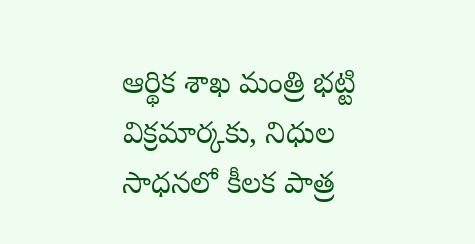ఆర్థిక శాఖ మంత్రి భట్టి విక్రమార్కకు, నిధుల సాధనలో కీలక పాత్ర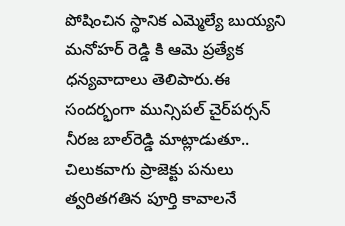పోషించిన స్థానిక ఎమ్మెల్యే బుయ్యని మనోహర్ రెడ్డి కి ఆమె ప్రత్యేక ధన్యవాదాలు తెలిపారు.ఈ సందర్భంగా మున్సిపల్ చైర్‌పర్సన్ నీరజ బాల్‌రెడ్డి మాట్లాడుతూ.. చిలుకవాగు ప్రాజెక్టు పనులు త్వరితగతిన పూర్తి కావాలనే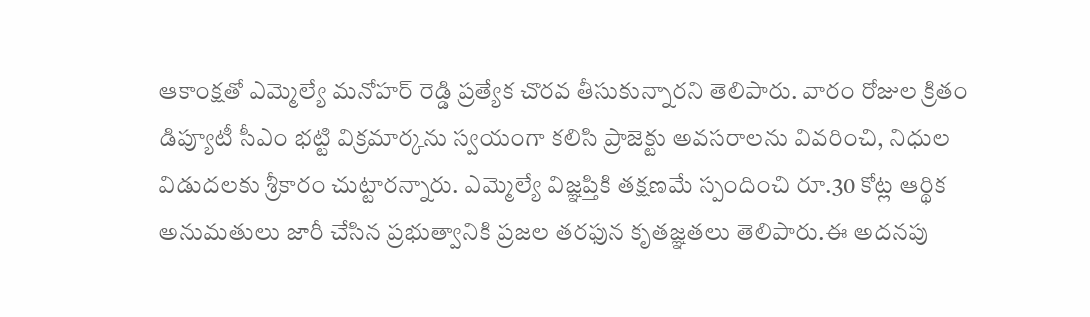ఆకాంక్షతో ఎమ్మెల్యే మనోహర్ రెడ్డి ప్రత్యేక చొరవ తీసుకున్నారని తెలిపారు. వారం రోజుల క్రితం డిప్యూటీ సీఎం భట్టి విక్రమార్కను స్వయంగా కలిసి ప్రాజెక్టు అవసరాలను వివరించి, నిధుల విడుదలకు శ్రీకారం చుట్టారన్నారు. ఎమ్మెల్యే విజ్ఞప్తికి తక్షణమే స్పందించి రూ.30 కోట్ల ఆర్థిక అనుమతులు జారీ చేసిన ప్రభుత్వానికి ప్రజల తరఫున కృతజ్ఞతలు తెలిపారు.ఈ అదనపు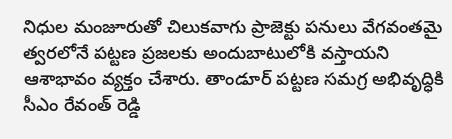నిధుల మంజూరుతో చిలుకవాగు ప్రాజెక్టు పనులు వేగవంతమై త్వరలోనే పట్టణ ప్రజలకు అందుబాటులోకి వస్తాయని ఆశాభావం వ్యక్తం చేశారు. తాండూర్ పట్టణ సమగ్ర అభివృద్ధికి సీఎం రేవంత్ రెడ్డి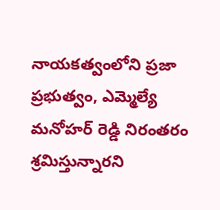నాయకత్వంలోని ప్రజా ప్రభుత్వం, ఎమ్మెల్యే మనోహర్ రెడ్డి నిరంతరం శ్రమిస్తున్నారని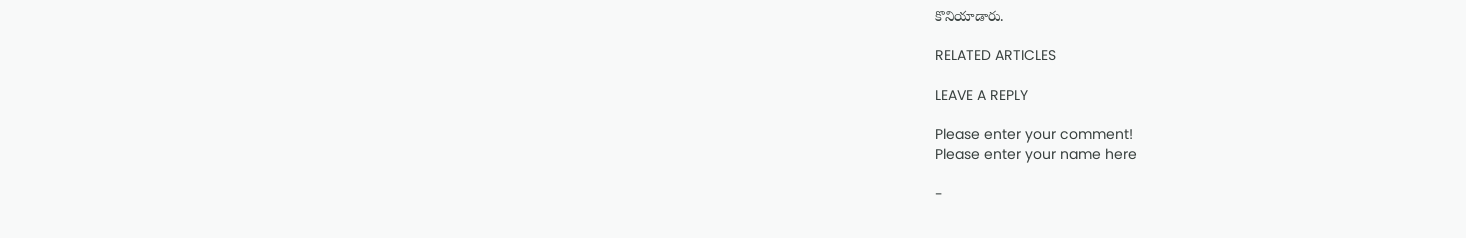కొనియాడారు.

RELATED ARTICLES

LEAVE A REPLY

Please enter your comment!
Please enter your name here

-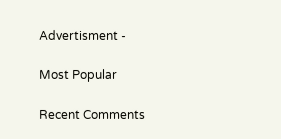Advertisment -

Most Popular

Recent Comments